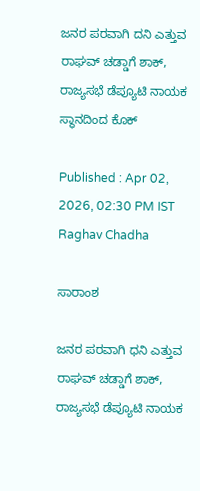ಜನರ ಪರವಾಗಿ ದನಿ ಎತ್ತುವ ರಾಘವ್ ಚಡ್ಡಾಗೆ ಶಾಕ್, ರಾಜ್ಯಸಭೆ ಡೆಪ್ಯೂಟಿ ನಾಯಕ ಸ್ಥಾನದಿಂದ ಕೊಕ್

Published : Apr 02, 2026, 02:30 PM IST
Raghav Chadha

ಸಾರಾಂಶ

ಜನರ ಪರವಾಗಿ ಧನಿ ಎತ್ತುವ ರಾಘವ್ ಚಡ್ಡಾಗೆ ಶಾಕ್, ರಾಜ್ಯಸಭೆ ಡೆಪ್ಯೂಟಿ ನಾಯಕ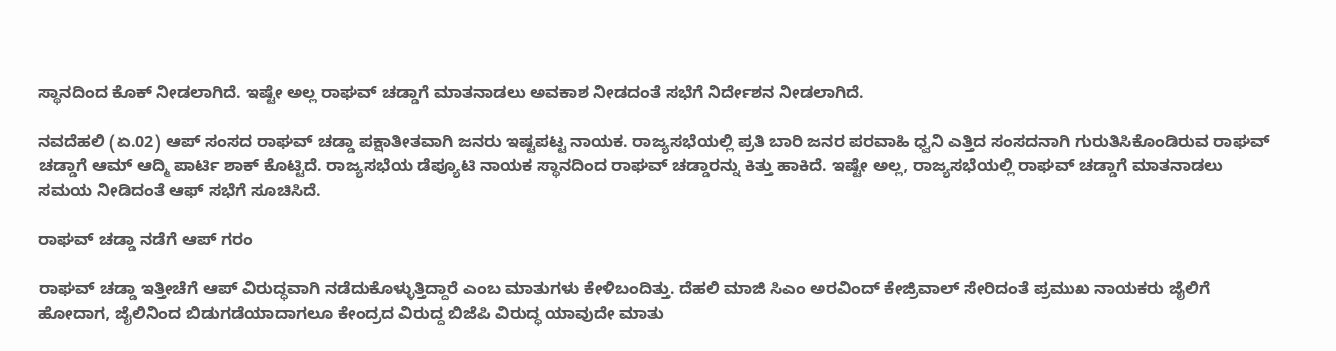ಸ್ಥಾನದಿಂದ ಕೊಕ್ ನೀಡಲಾಗಿದೆ. ಇಷ್ಟೇ ಅಲ್ಲ ರಾಘವ್ ಚಡ್ಡಾಗೆ ಮಾತನಾಡಲು ಅವಕಾಶ ನೀಡದಂತೆ ಸಭೆಗೆ ನಿರ್ದೇಶನ ನೀಡಲಾಗಿದೆ.

ನವದೆಹಲಿ (ಏ.02) ಆಪ್ ಸಂಸದ ರಾಘವ್ ಚಡ್ಡಾ ಪಕ್ಷಾತೀತವಾಗಿ ಜನರು ಇಷ್ಟಪಟ್ಟ ನಾಯಕ. ರಾಜ್ಯಸಭೆಯಲ್ಲಿ ಪ್ರತಿ ಬಾರಿ ಜನರ ಪರವಾಹಿ ಧ್ವನಿ ಎತ್ತಿದ ಸಂಸದನಾಗಿ ಗುರುತಿಸಿಕೊಂಡಿರುವ ರಾಘವ್ ಚಡ್ಡಾಗೆ ಆಮ್ ಆದ್ಮಿ ಪಾರ್ಟಿ ಶಾಕ್ ಕೊಟ್ಟಿದೆ. ರಾಜ್ಯಸಭೆಯ ಡೆಪ್ಯೂಟಿ ನಾಯಕ ಸ್ಥಾನದಿಂದ ರಾಘವ್ ಚಡ್ಡಾರನ್ನು ಕಿತ್ತು ಹಾಕಿದೆ. ಇಷ್ಟೇ ಅಲ್ಲ, ರಾಜ್ಯಸಭೆಯಲ್ಲಿ ರಾಘವ್ ಚಡ್ಡಾಗೆ ಮಾತನಾಡಲು ಸಮಯ ನೀಡಿದಂತೆ ಆಫ್ ಸಭೆಗೆ ಸೂಚಿಸಿದೆ.

ರಾಘವ್ ಚಡ್ಡಾ ನಡೆಗೆ ಆಪ್ ಗರಂ

ರಾಘವ್ ಚಡ್ಡಾ ಇತ್ತೀಚೆಗೆ ಆಪ್ ವಿರುದ್ಧವಾಗಿ ನಡೆದುಕೊಳ್ಳುತ್ತಿದ್ದಾರೆ ಎಂಬ ಮಾತುಗಳು ಕೇಳಿಬಂದಿತ್ತು. ದೆಹಲಿ ಮಾಜಿ ಸಿಎಂ ಅರವಿಂದ್ ಕೇಜ್ರಿವಾಲ್ ಸೇರಿದಂತೆ ಪ್ರಮುಖ ನಾಯಕರು ಜೈಲಿಗೆ ಹೋದಾಗ, ಜೈಲಿನಿಂದ ಬಿಡುಗಡೆಯಾದಾಗಲೂ ಕೇಂದ್ರದ ವಿರುದ್ದ ಬಿಜೆಪಿ ವಿರುದ್ಧ ಯಾವುದೇ ಮಾತು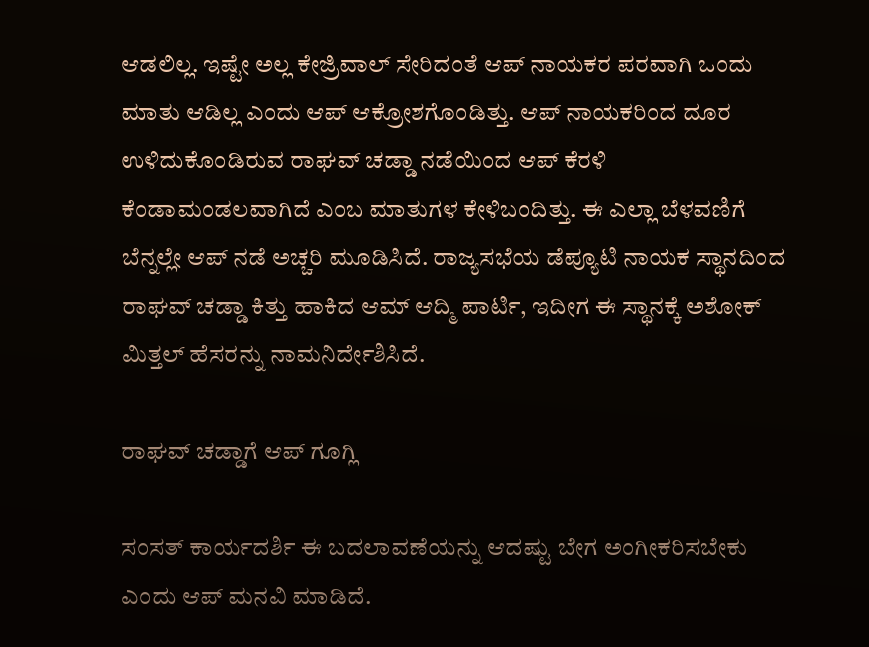ಆಡಲಿಲ್ಲ. ಇಷ್ಟೇ ಅಲ್ಲ ಕೇಜ್ರಿವಾಲ್ ಸೇರಿದಂತೆ ಆಪ್ ನಾಯಕರ ಪರವಾಗಿ ಒಂದು ಮಾತು ಆಡಿಲ್ಲ ಎಂದು ಆಪ್ ಆಕ್ರೋಶಗೊಂಡಿತ್ತು. ಆಪ್ ನಾಯಕರಿಂದ ದೂರ ಉಳಿದುಕೊಂಡಿರುವ ರಾಘವ್ ಚಡ್ಡಾ ನಡೆಯಿಂದ ಆಪ್ ಕೆರಳಿ ಕೆಂಡಾಮಂಡಲವಾಗಿದೆ ಎಂಬ ಮಾತುಗಳ ಕೇಳಿಬಂದಿತ್ತು. ಈ ಎಲ್ಲಾ ಬೆಳವಣಿಗೆ ಬೆನ್ನಲ್ಲೇ ಆಪ್ ನಡೆ ಅಚ್ಚರಿ ಮೂಡಿಸಿದೆ. ರಾಜ್ಯಸಭೆಯ ಡೆಪ್ಯೂಟಿ ನಾಯಕ ಸ್ಥಾನದಿಂದ ರಾಘವ್ ಚಡ್ಡಾ ಕಿತ್ತು ಹಾಕಿದ ಆಮ್ ಆದ್ಮಿ ಪಾರ್ಟಿ, ಇದೀಗ ಈ ಸ್ಥಾನಕ್ಕೆ ಅಶೋಕ್ ಮಿತ್ತಲ್ ಹೆಸರನ್ನು ನಾಮನಿರ್ದೇಶಿಸಿದೆ.

ರಾಘವ್ ಚಡ್ಡಾಗೆ ಆಪ್ ಗೂಗ್ಲಿ

ಸಂಸತ್ ಕಾರ್ಯದರ್ಶಿ ಈ ಬದಲಾವಣೆಯನ್ನು ಆದಷ್ಟು ಬೇಗ ಅಂಗೀಕರಿಸಬೇಕು ಎಂದು ಆಪ್ ಮನವಿ ಮಾಡಿದೆ.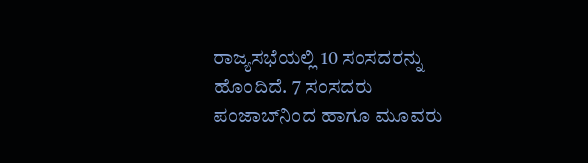ರಾಜ್ಯಸಭೆಯಲ್ಲಿ 10 ಸಂಸದರನ್ನು ಹೊಂದಿದೆ. 7 ಸಂಸದರು ಪಂಜಾಬ್‌ನಿಂದ ಹಾಗೂ ಮೂವರು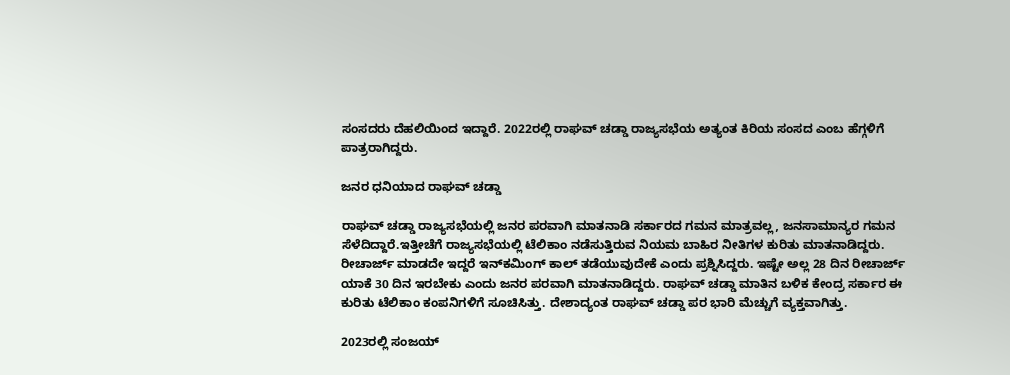ಸಂಸದರು ದೆಹಲಿಯಿಂದ ಇದ್ದಾರೆ. 2022ರಲ್ಲಿ ರಾಘವ್ ಚಡ್ಡಾ ರಾಜ್ಯಸಭೆಯ ಅತ್ಯಂತ ಕಿರಿಯ ಸಂಸದ ಎಂಬ ಹೆಗ್ಗಳಿಗೆ ಪಾತ್ರರಾಗಿದ್ದರು.

ಜನರ ಧನಿಯಾದ ರಾಘವ್ ಚಡ್ಡಾ

ರಾಘವ್ ಚಡ್ಡಾ ರಾಜ್ಯಸಭೆಯಲ್ಲಿ ಜನರ ಪರವಾಗಿ ಮಾತನಾಡಿ ಸರ್ಕಾರದ ಗಮನ ಮಾತ್ರವಲ್ಲ, ಜನಸಾಮಾನ್ಯರ ಗಮನ ಸೆಳೆದಿದ್ದಾರೆ.ಇತ್ತೀಚೆಗೆ ರಾಜ್ಯಸಭೆಯಲ್ಲಿ ಟೆಲಿಕಾಂ ನಡೆಸುತ್ತಿರುವ ನಿಯಮ ಬಾಹಿರ ನೀತಿಗಳ ಕುರಿತು ಮಾತನಾಡಿದ್ದರು. ರೀಚಾರ್ಜ್ ಮಾಡದೇ ಇದ್ದರೆ ಇನ್‌ಕಮಿಂಗ್ ಕಾಲ್ ತಡೆಯುವುದೇಕೆ ಎಂದು ಪ್ರಶ್ನಿಸಿದ್ದರು. ಇಷ್ಟೇ ಅಲ್ಲ 28 ದಿನ ರೀಚಾರ್ಜ್ ಯಾಕೆ 30 ದಿನ ಇರಬೇಕು ಎಂದು ಜನರ ಪರವಾಗಿ ಮಾತನಾಡಿದ್ದರು. ರಾಘವ್ ಚಡ್ಡಾ ಮಾತಿನ ಬಳಿಕ ಕೇಂದ್ರ ಸರ್ಕಾರ ಈ ಕುರಿತು ಟೆಲಿಕಾಂ ಕಂಪನಿಗಳಿಗೆ ಸೂಚಿಸಿತ್ತು. ದೇಶಾದ್ಯಂತ ರಾಘವ್ ಚಡ್ಡಾ ಪರ ಭಾರಿ ಮೆಚ್ಚುಗೆ ವ್ಯಕ್ತವಾಗಿತ್ತು.

2023ರಲ್ಲಿ ಸಂಜಯ್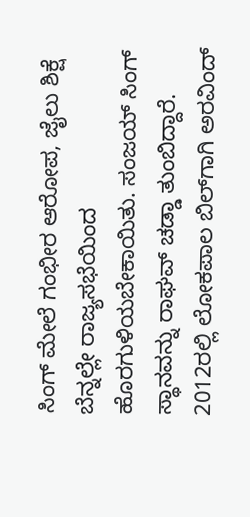ಸಿಂಗ್ ಮೇಲೆ ಗಂಭೀರ ಆರೋಪ, ಜೈಲು ಶಿಕ್ಷೆ ಬೆನ್ನಲ್ಲೇ ರಾಜ್ಯಸಭೆಯಿಂದ ಹೊರಗುಳಿಯಬೇಕಾಯಿತು. ಸಂಜಯ್ ಸಿಂಗ್ ಸ್ಥಾನವನ್ನು ರಾಘವ್ ಚಡ್ಡಾ ತುಂಬಿದ್ದಾರೆ. 2012ರಲ್ಲಿ ಲೋಕಪಾಲ ಬಿಲ್‌ಗಾಗಿ ಅರವಿಂದ್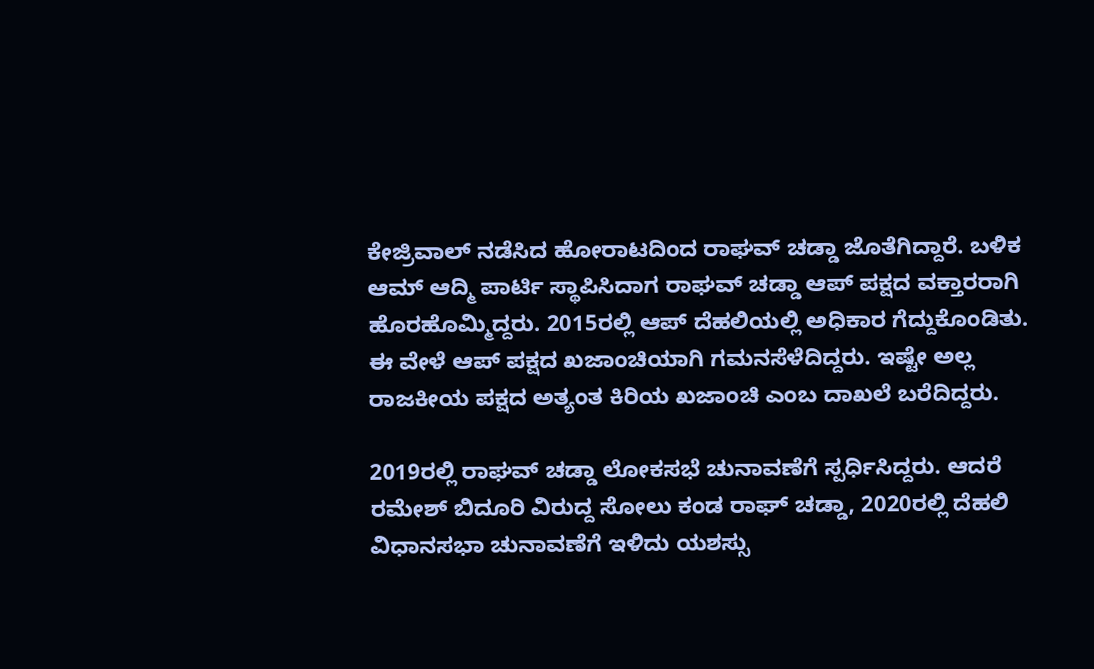ಕೇಜ್ರಿವಾಲ್ ನಡೆಸಿದ ಹೋರಾಟದಿಂದ ರಾಘವ್ ಚಡ್ಡಾ ಜೊತೆಗಿದ್ದಾರೆ. ಬಳಿಕ ಆಮ್ ಆದ್ಮಿ ಪಾರ್ಟಿ ಸ್ಥಾಪಿಸಿದಾಗ ರಾಘವ್ ಚಡ್ಡಾ ಆಪ್ ಪಕ್ಷದ ವಕ್ತಾರರಾಗಿ ಹೊರಹೊಮ್ಮಿದ್ದರು. 2015ರಲ್ಲಿ ಆಪ್ ದೆಹಲಿಯಲ್ಲಿ ಅಧಿಕಾರ ಗೆದ್ದುಕೊಂಡಿತು. ಈ ವೇಳೆ ಆಪ್ ಪಕ್ಷದ ಖಜಾಂಚಿಯಾಗಿ ಗಮನಸೆಳೆದಿದ್ದರು. ಇಷ್ಟೇ ಅಲ್ಲ ರಾಜಕೀಯ ಪಕ್ಷದ ಅತ್ಯಂತ ಕಿರಿಯ ಖಜಾಂಚಿ ಎಂಬ ದಾಖಲೆ ಬರೆದಿದ್ದರು.

2019ರಲ್ಲಿ ರಾಘವ್ ಚಡ್ಡಾ ಲೋಕಸಭೆ ಚುನಾವಣೆಗೆ ಸ್ಪರ್ಧಿಸಿದ್ದರು. ಆದರೆ ರಮೇಶ್ ಬಿದೂರಿ ವಿರುದ್ದ ಸೋಲು ಕಂಡ ರಾಘ್ ಚಡ್ಡಾ, 2020ರಲ್ಲಿ ದೆಹಲಿ ವಿಧಾನಸಭಾ ಚುನಾವಣೆಗೆ ಇಳಿದು ಯಶಸ್ಸು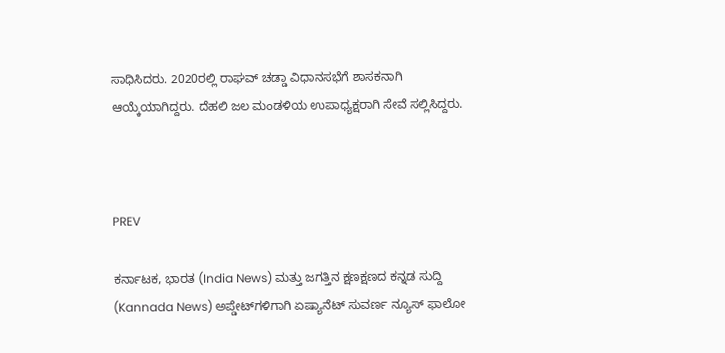ಸಾಧಿಸಿದರು. 2020ರಲ್ಲಿ ರಾಘವ್ ಚಡ್ಡಾ ವಿಧಾನಸಭೆಗೆ ಶಾಸಕನಾಗಿ ಆಯ್ಕೆಯಾಗಿದ್ದರು. ದೆಹಲಿ ಜಲ ಮಂಡಳಿಯ ಉಪಾಧ್ಯಕ್ಷರಾಗಿ ಸೇವೆ ಸಲ್ಲಿಸಿದ್ದರು.



PREV

ಕರ್ನಾಟಕ, ಭಾರತ (India News) ಮತ್ತು ಜಗತ್ತಿನ ಕ್ಷಣಕ್ಷಣದ ಕನ್ನಡ ಸುದ್ದಿ (Kannada News) ಅಪ್ಡೇಟ್‌ಗಳಿಗಾಗಿ ಏಷ್ಯಾನೆಟ್ ಸುವರ್ಣ ನ್ಯೂಸ್‌ ಫಾಲೋ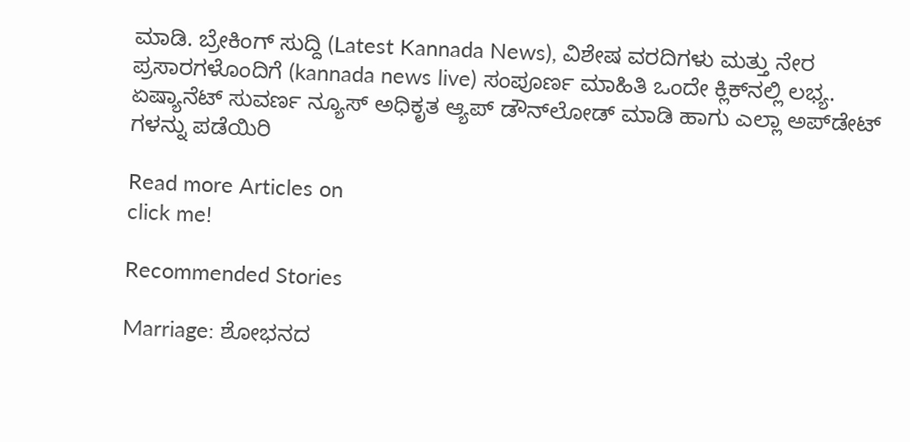ಮಾಡಿ. ಬ್ರೇಕಿಂಗ್ ಸುದ್ದಿ (Latest Kannada News), ವಿಶೇಷ ವರದಿಗಳು ಮತ್ತು ನೇರ ಪ್ರಸಾರಗಳೊಂದಿಗೆ (kannada news live) ಸಂಪೂರ್ಣ ಮಾಹಿತಿ ಒಂದೇ ಕ್ಲಿಕ್‌ನಲ್ಲಿ ಲಭ್ಯ. ಏಷ್ಯಾನೆಟ್ ಸುವರ್ಣ ನ್ಯೂಸ್ ಅಧಿಕೃತ ಆ್ಯಪ್ ಡೌನ್‌ಲೋಡ್ ಮಾಡಿ ಹಾಗು ಎಲ್ಲಾ ಅಪ್‌ಡೇಟ್ ಗಳನ್ನು ಪಡೆಯಿರಿ

Read more Articles on
click me!

Recommended Stories

Marriage: ಶೋಭನದ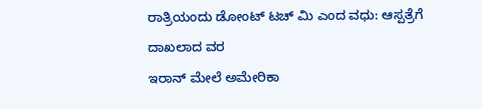ರಾತ್ರಿಯಂದು ಡೋಂಟ್ ಟಚ್‌ ಮಿ ಎಂದ ವಧು: ಆಸ್ಪತ್ರೆಗೆ ದಾಖಲಾದ ವರ
ಇರಾನ್ ಮೇಲೆ ಅಮೇರಿಕಾ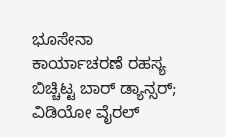ಭೂಸೇನಾ ಕಾರ್ಯಾಚರಣೆ ರಹಸ್ಯ ಬಿಚ್ಚಿಟ್ಟ ಬಾರ್ ಡ್ಯಾನ್ಸರ್; ವಿಡಿಯೋ ವೈರಲ್